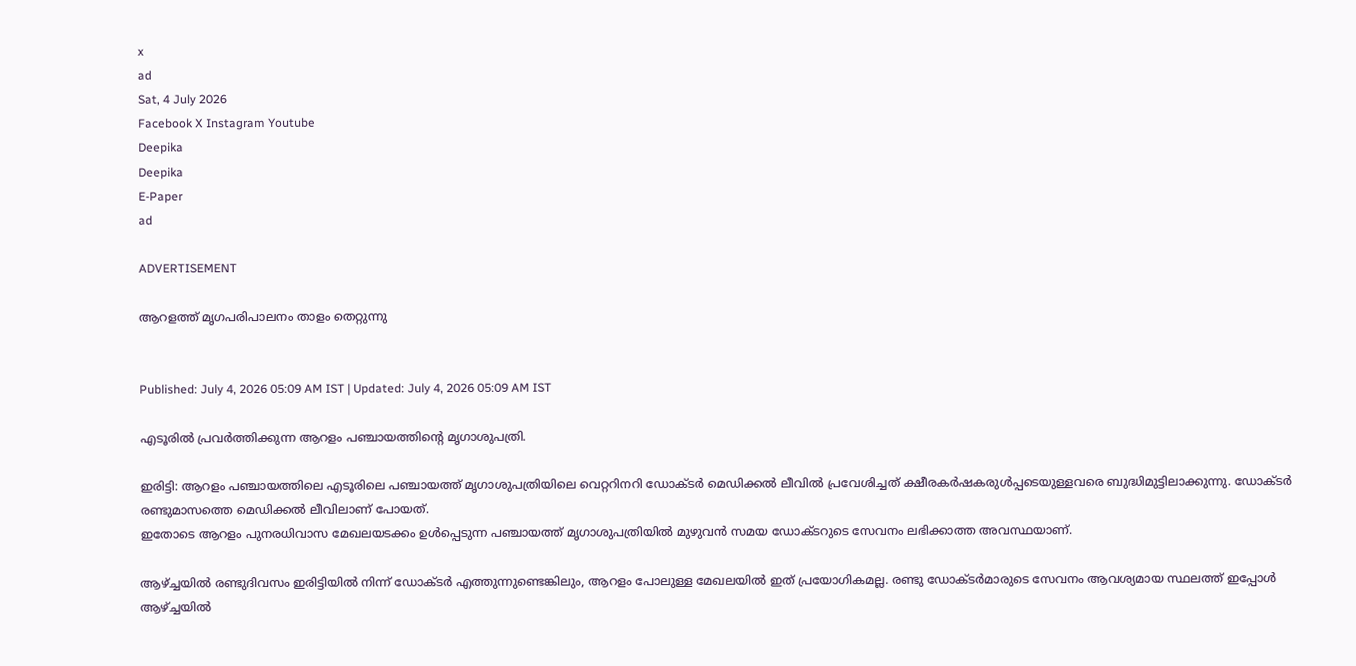x
ad
Sat, 4 July 2026
Facebook X Instagram Youtube
Deepika
Deepika
E-Paper
ad

ADVERTISEMENT

ആറളത്ത് മൃഗപരിപാലനം താളം തെറ്റുന്നു


Published: July 4, 2026 05:09 AM IST | Updated: July 4, 2026 05:09 AM IST

എടൂരിൽ പ്രവർത്തിക്കുന്ന ആറളം പഞ്ചായത്തിന്‍റെ മൃഗാശുപത്രി.

ഇരിട്ടി: ആറളം പഞ്ചായത്തിലെ എടൂരിലെ പഞ്ചായത്ത് മൃഗാശുപത്രിയിലെ വെറ്ററിനറി ഡോക്ടർ മെഡിക്കൽ ലീവിൽ പ്രവേശിച്ചത് ക്ഷീരകർഷകരുൾപ്പടെയുള്ളവരെ ബുദ്ധിമുട്ടിലാക്കുന്നു. ഡോക്ടർ രണ്ടുമാസത്തെ മെഡിക്കൽ ലീവിലാണ് പോയത്.
ഇതോടെ ആറളം പുനരധിവാസ മേഖലയടക്കം ഉൾപ്പെടുന്ന പഞ്ചായത്ത് മൃഗാശുപത്രിയിൽ മുഴുവൻ സമയ ഡോക്ടറുടെ സേവനം ലഭിക്കാത്ത അവസ്ഥയാണ്.

ആഴ്ച്ചയിൽ രണ്ടുദിവസം ഇരിട്ടിയിൽ നിന്ന് ഡോക്ടർ എത്തുന്നുണ്ടെങ്കിലും, ആറളം പോലുള്ള മേഖലയിൽ ഇത് പ്രയോഗികമല്ല. രണ്ടു ഡോക്ടർമാരുടെ സേവനം ആവശ്യമായ സ്ഥലത്ത് ഇപ്പോൾ ആഴ്ച്ചയിൽ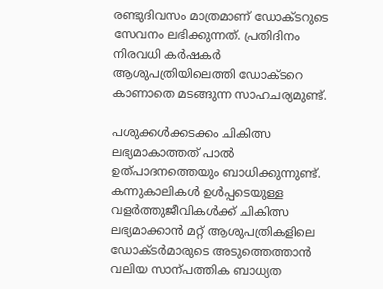രണ്ടുദിവസം മാത്രമാണ് ഡോക്ടറുടെ സേവനം ലഭിക്കുന്നത്. പ്രതിദിനം നിരവധി കർഷകർ ആശുപത്രിയിലെത്തി ഡോക്ടറെ കാണാതെ മടങ്ങുന്ന സാഹചര്യമുണ്ട്.

പശുക്കൾക്കടക്കം ചികിത്സ ലഭ്യമാകാത്തത് പാൽ ഉത്പാദനത്തെയും ബാധിക്കുന്നുണ്ട്. കന്നുകാലികൾ ഉൾപ്പടെയുള്ള വളർത്തുജീവികൾക്ക് ചികിത്സ ലഭ്യമാക്കാൻ മറ്റ് ആശുപത്രികളിലെ ഡോക്ടർമാരുടെ അടുത്തെത്താൻ വലിയ സാന്പത്തിക ബാധ്യത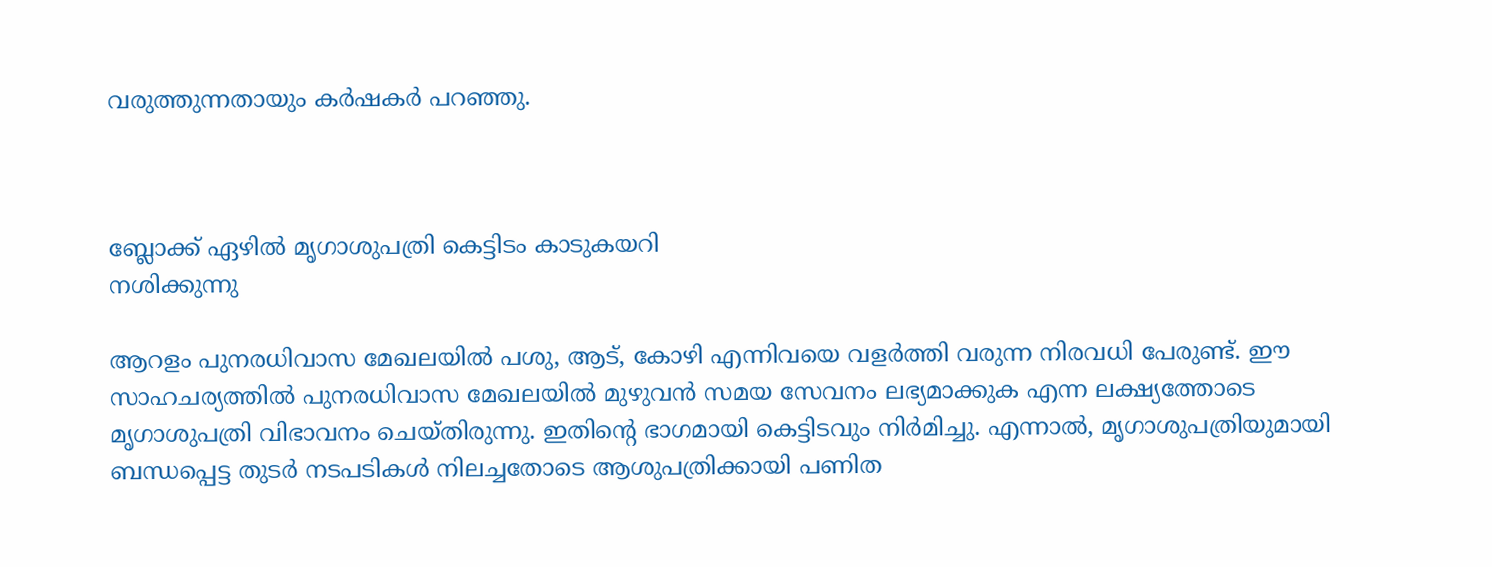വരുത്തുന്നതായും കർഷകർ പറഞ്ഞു.



ബ്ലോക്ക് ഏഴിൽ മൃഗാശുപത്രി കെട്ടിടം കാടുകയറി
നശിക്കുന്നു

ആറളം പുനരധിവാസ മേഖലയിൽ പശു, ആട്, കോഴി എന്നിവയെ വളർത്തി വരുന്ന നിരവധി പേരുണ്ട്. ഈ സാഹചര്യത്തിൽ പുനരധിവാസ മേഖലയിൽ മുഴുവൻ സമയ സേവനം ലഭ്യമാക്കുക എന്ന ലക്ഷ്യത്തോടെ മൃഗാശുപത്രി വിഭാവനം ചെയ്തിരുന്നു. ഇതിന്‍റെ ഭാഗമായി കെട്ടിടവും നിർമിച്ചു. എന്നാൽ, മൃഗാശുപത്രിയുമായി ബന്ധപ്പെട്ട തുടർ നടപടികൾ നിലച്ചതോടെ ആശുപത്രിക്കായി പണിത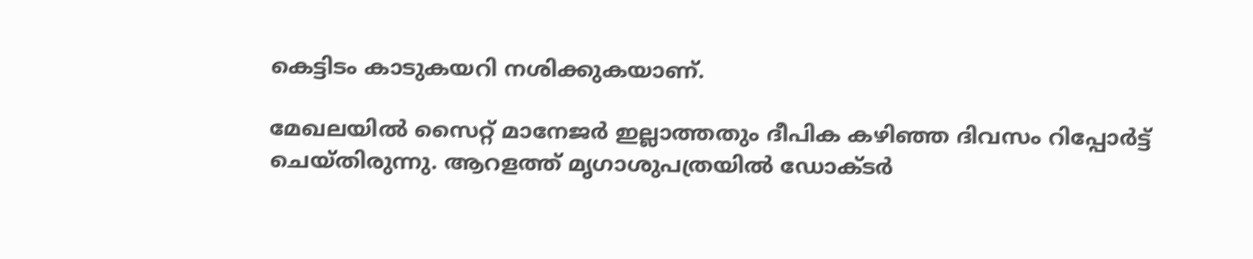കെട്ടിടം കാടുകയറി നശിക്കുകയാണ്.

മേഖലയിൽ സൈറ്റ് മാനേജർ ഇല്ലാത്തതും ദീപിക കഴിഞ്ഞ ദിവസം റിപ്പോർട്ട് ചെയ്തിരുന്നു. ആറളത്ത് മൃഗാശുപത്രയിൽ ഡോക്ടർ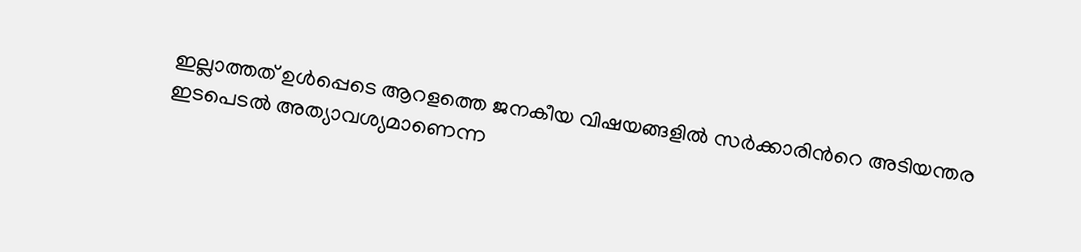ഇല്ലാത്തത് ഉൾപ്പെടെ ആറളത്തെ ജനകീയ വിഷയങ്ങളിൽ സർക്കാരിന്‍റെ അടിയന്തര ഇടപെടൽ അത്യാവശ്യമാണെന്ന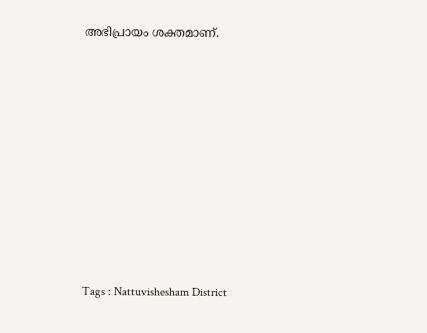അഭിപ്രായം ശക്തമാണ്.















Tags : Nattuvishesham District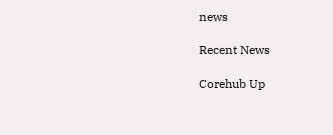news

Recent News

Corehub Up